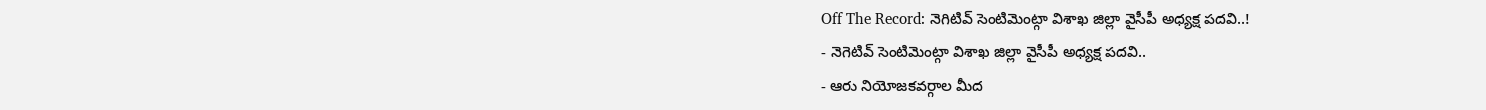Off The Record: నెగిటివ్ సెంటిమెంట్గా విశాఖ జిల్లా వైసీపీ అధ్యక్ష పదవి..!
- నెగెటివ్ సెంటిమెంట్గా విశాఖ జిల్లా వైసీపీ అధ్యక్ష పదవి..
- ఆరు నియోజకవర్గాల మీద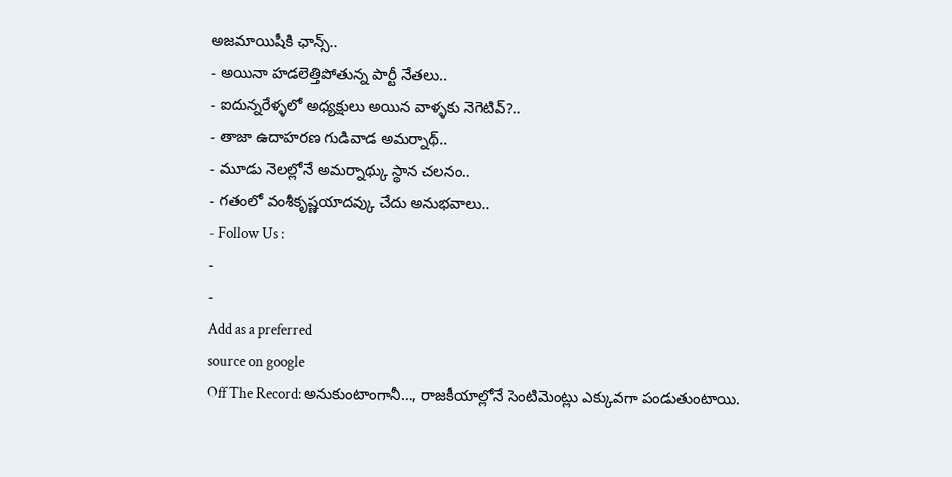అజమాయిషీకి ఛాన్స్..
- అయినా హడలెత్తిపోతున్న పార్టీ నేతలు..
- ఐదున్నరేళ్ళలో అధ్యక్షులు అయిన వాళ్ళకు నెగెటివ్?..
- తాజా ఉదాహరణ గుడివాడ అమర్నాథ్..
- మూడు నెలల్లోనే అమర్నాథ్కు స్థాన చలనం..
- గతంలో వంశీకృష్ణయాదవ్కు చేదు అనుభవాలు..
- Follow Us :
-
-
Add as a preferred
source on google
Off The Record: అనుకుంటాంగానీ…, రాజకీయాల్లోనే సెంటిమెంట్లు ఎక్కువగా పండుతుంటాయి.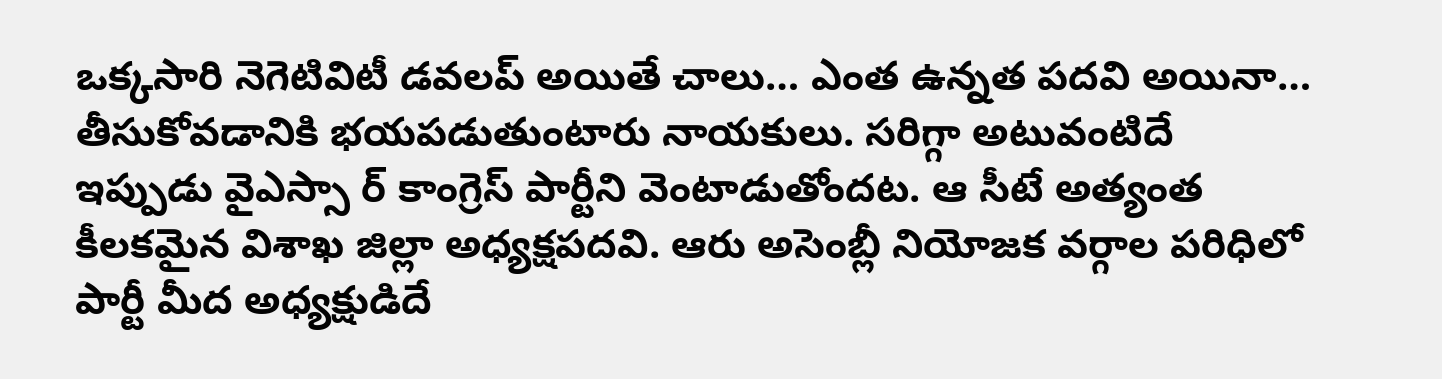ఒక్కసారి నెగెటివిటీ డవలప్ అయితే చాలు… ఎంత ఉన్నత పదవి అయినా… తీసుకోవడానికి భయపడుతుంటారు నాయకులు. సరిగ్గా అటువంటిదే ఇప్పుడు వైఎస్సా ర్ కాంగ్రెస్ పార్టీని వెంటాడుతోందట. ఆ సీటే అత్యంత కీలకమైన విశాఖ జిల్లా అధ్యక్షపదవి. ఆరు అసెంబ్లీ నియోజక వర్గాల పరిధిలో పార్టీ మీద అధ్యక్షుడిదే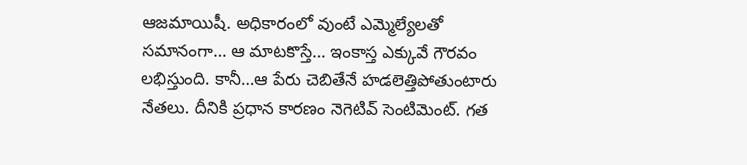ఆజమాయిషీ. అధికారంలో వుంటే ఎమ్మెల్యేలతో సమానంగా… ఆ మాటకొస్తే… ఇంకాస్త ఎక్కువే గౌరవం లభిస్తుంది. కానీ…ఆ పేరు చెబితేనే హడలెత్తిపోతుంటారు నేతలు. దీనికి ప్రధాన కారణం నెగెటివ్ సెంటిమెంట్. గత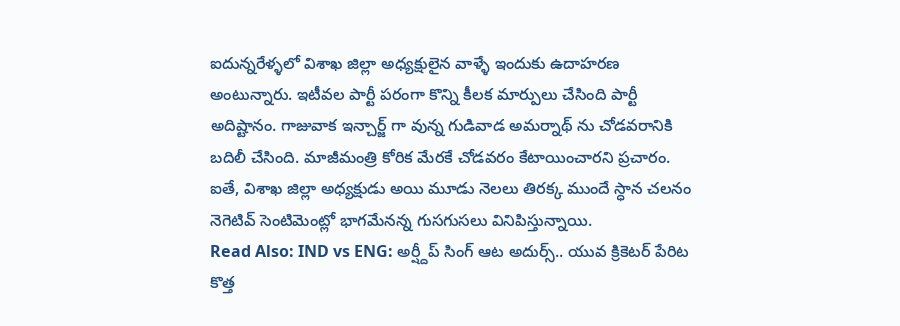ఐదున్నరేళ్ళలో విశాఖ జిల్లా అధ్యక్షులైన వాళ్ళే ఇందుకు ఉదాహరణ అంటున్నారు. ఇటీవల పార్టీ పరంగా కొన్ని కీలక మార్పులు చేసింది పార్టీ అదిష్టానం. గాజువాక ఇన్చార్జ్ గా వున్న గుడివాడ అమర్నాథ్ ను చోడవరానికి బదిలీ చేసింది. మాజీమంత్రి కోరిక మేరకే చోడవరం కేటాయించారని ప్రచారం. ఐతే, విశాఖ జిల్లా అధ్యక్షుడు అయి మూడు నెలలు తిరక్క ముందే స్ధాన చలనం నెగెటివ్ సెంటిమెంట్లో భాగమేనన్న గుసగుసలు వినిపిస్తున్నాయి.
Read Also: IND vs ENG: అర్ష్దీప్ సింగ్ ఆట అదుర్స్.. యువ క్రికెటర్ పేరిట కొత్త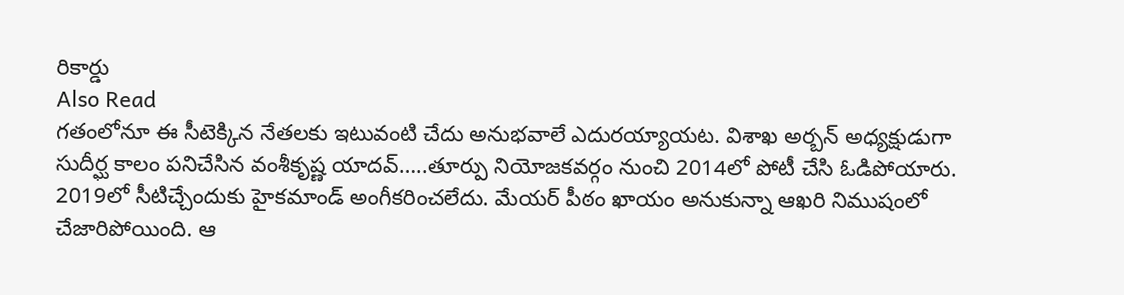రికార్డు
Also Read
గతంలోనూ ఈ సీటెక్కిన నేతలకు ఇటువంటి చేదు అనుభవాలే ఎదురయ్యాయట. విశాఖ అర్బన్ అధ్యక్షుడుగా సుదీర్ఘ కాలం పనిచేసిన వంశీకృష్ణ యాదవ్…..తూర్పు నియోజకవర్గం నుంచి 2014లో పోటీ చేసి ఓడిపోయారు. 2019లో సీటిచ్చేందుకు హైకమాండ్ అంగీకరించలేదు. మేయర్ పీఠం ఖాయం అనుకున్నా ఆఖరి నిముషంలో చేజారిపోయింది. ఆ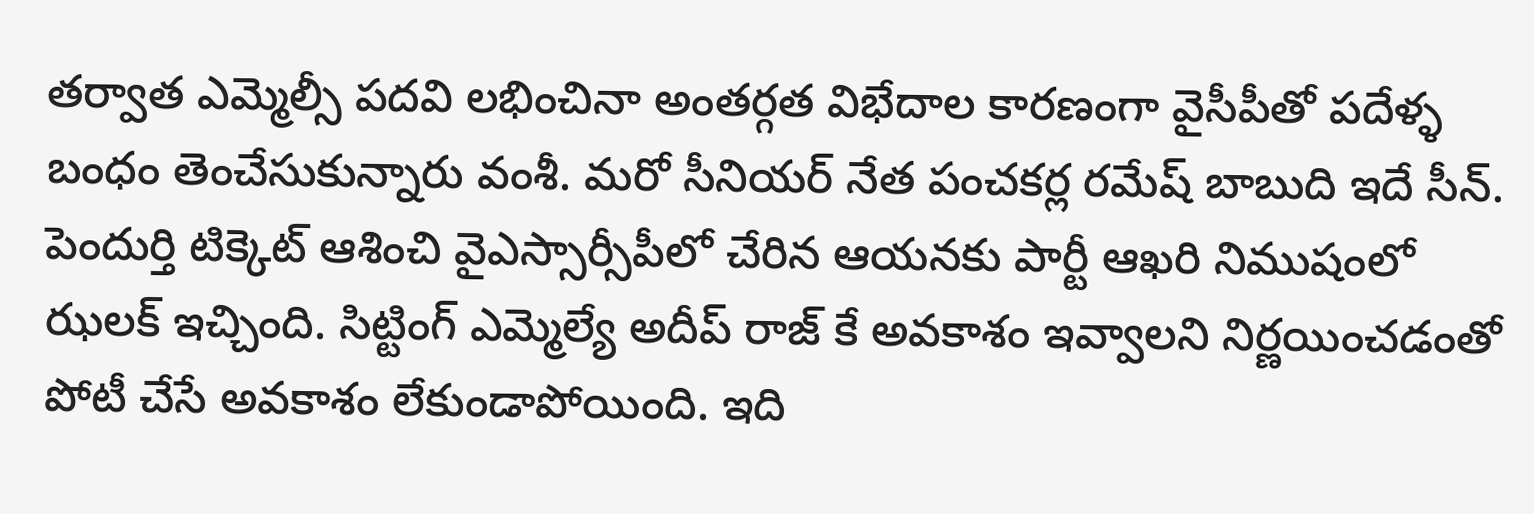తర్వాత ఎమ్మెల్సీ పదవి లభించినా అంతర్గత విభేదాల కారణంగా వైసీపీతో పదేళ్ళ బంధం తెంచేసుకున్నారు వంశీ. మరో సీనియర్ నేత పంచకర్ల రమేష్ బాబుది ఇదే సీన్. పెందుర్తి టిక్కెట్ ఆశించి వైఎస్సార్సీపీలో చేరిన ఆయనకు పార్టీ ఆఖరి నిముషంలో ఝలక్ ఇచ్చింది. సిట్టింగ్ ఎమ్మెల్యే అదీప్ రాజ్ కే అవకాశం ఇవ్వాలని నిర్ణయించడంతో పోటీ చేసే అవకాశం లేకుండాపోయింది. ఇది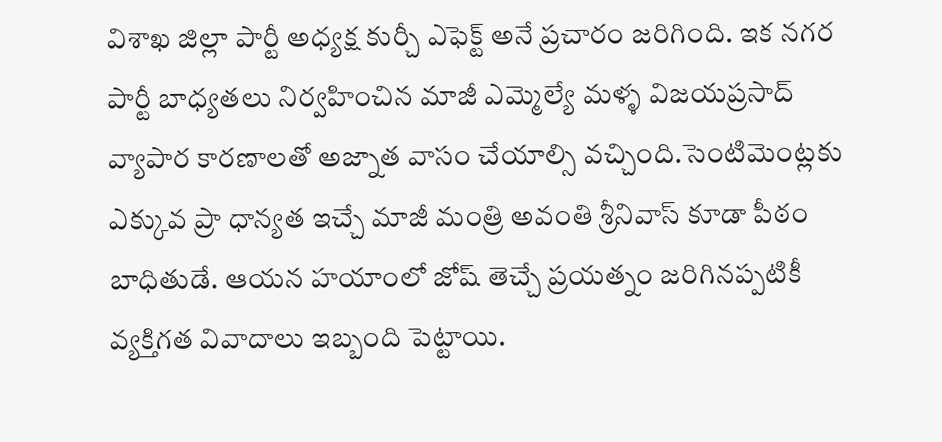విశాఖ జిల్లా పార్టీ అధ్యక్ష కుర్చీ ఎఫెక్ట్ అనే ప్రచారం జరిగింది. ఇక నగర పార్టీ బాధ్యతలు నిర్వహించిన మాజీ ఎమ్మెల్యే మళ్ళ విజయప్రసాద్ వ్యాపార కారణాలతో అజ్నాత వాసం చేయాల్సి వచ్చింది.సెంటిమెంట్లకు ఎక్కువ ప్రా ధాన్యత ఇచ్చే మాజీ మంత్రి అవంతి శ్రీనివాస్ కూడా పీఠం బాధితుడే. ఆయన హయాంలో జోష్ తెచ్చే ప్రయత్నం జరిగినప్పటికీ వ్యక్తిగత వివాదాలు ఇబ్బంది పెట్టాయి.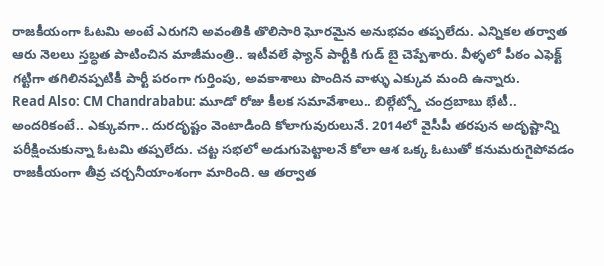రాజకీయంగా ఓటమి అంటే ఎరుగని అవంతికి తొలిసారి ఘోరమైన అనుభవం తప్పలేదు. ఎన్నికల తర్వాత ఆరు నెలలు స్తబ్ధత పాటించిన మాజీమంత్రి.. ఇటీవలే ఫ్యాన్ పార్టీకి గుడ్ బై చెప్పేశారు. వీళ్ళలో పీఠం ఎఫెక్ట్ గట్టిగా తగిలినప్పటికీ పార్టీ పరంగా గుర్తింపు, అవకాశాలు పొందిన వాళ్ళు ఎక్కువ మంది ఉన్నారు.
Read Also: CM Chandrababu: మూడో రోజు కీలక సమావేశాలు.. బిల్గేట్స్తో చంద్రబాబు భేటీ..
అందరికంటే.. ఎక్కువగా.. దురదృష్టం వెంటాడింది కోలాగువురులునే. 2014లో వైసీపీ తరపున అదృష్టాన్ని పరీక్షించుకున్నా ఓటమి తప్పలేదు. చట్ట సభలో అడుగుపెట్టాలనే కోలా ఆశ ఒక్క ఓటుతో కనుమరుగైపోవడం రాజకీయంగా తీవ్ర చర్చనీయాంశంగా మారింది. ఆ తర్వాత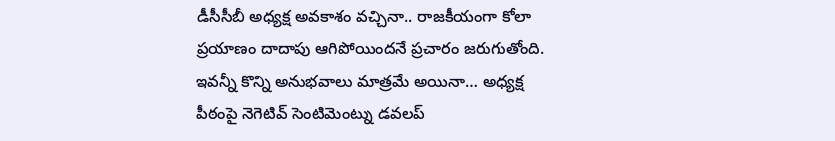డీసీసీబీ అధ్యక్ష అవకాశం వచ్చినా.. రాజకీయంగా కోలా ప్రయాణం దాదాపు ఆగిపోయిందనే ప్రచారం జరుగుతోంది. ఇవన్నీ కొన్ని అనుభవాలు మాత్రమే అయినా… అధ్యక్ష పీఠంపై నెగెటివ్ సెంటిమెంట్ను డవలప్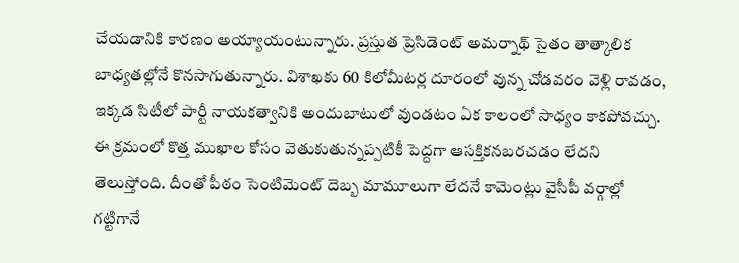చేయడానికి కారణం అయ్యాయంటున్నారు. ప్రస్తుత ప్రెసిడెంట్ అమర్నాథ్ సైతం తాత్కాలిక బాధ్యతల్లోనే కొనసాగుతున్నారు. విశాఖకు 60 కిలోమీటర్ల దూరంలో వున్న చోడవరం వెళ్లి రావడం, ఇక్కడ సిటీలో పార్టీ నాయకత్వానికి అందుబాటులో వుండటం ఏక కాలంలో సాధ్యం కాకపోవచ్చు. ఈ క్రమంలో కొత్త ముఖాల కోసం వెతుకుతున్నప్పటికీ పెద్దగా ఆసక్తికనబరచడం లేదని తెలుస్తోంది. దీంతో పీఠం సెంటిమెంట్ దెబ్బ మామూలుగా లేదనే కామెంట్లు వైసీపీ వర్గాల్లో గట్టిగానే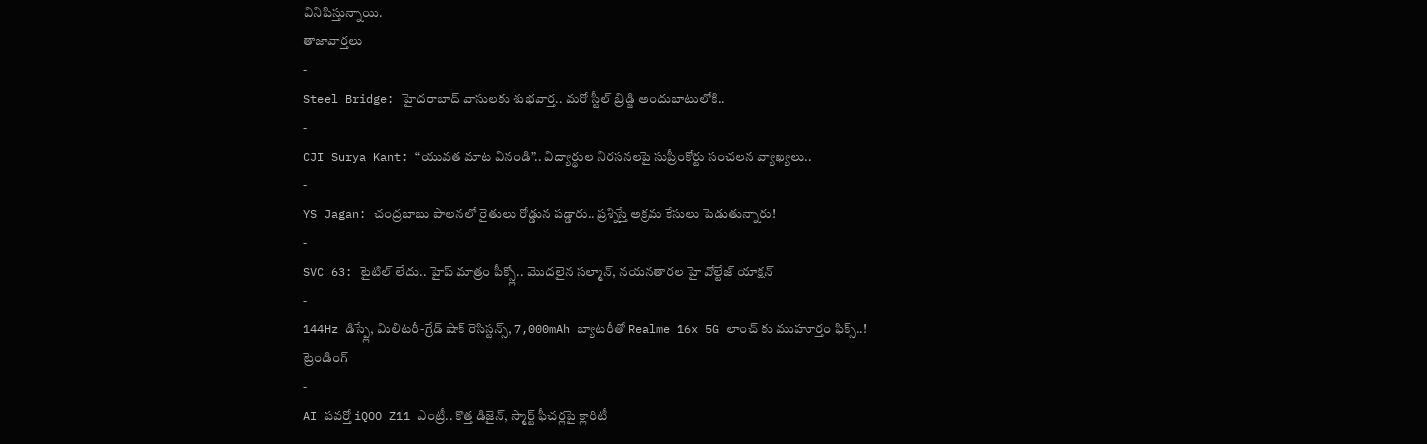వినిపిస్తున్నాయి.
తాజావార్తలు
-
Steel Bridge: హైదరాబాద్ వాసులకు శుభవార్త.. మరో స్టీల్ బ్రిడ్జి అందుబాటులోకి..
-
CJI Surya Kant: “యువత మాట వినండి”.. విద్యార్థుల నిరసనలపై సుప్రీంకోర్టు సంచలన వ్యాఖ్యలు..
-
YS Jagan: చంద్రబాబు పాలనలో రైతులు రోడ్డున పడ్డారు.. ప్రశ్నిస్తే అక్రమ కేసులు పెడుతున్నారు!
-
SVC 63: టైటిల్ లేదు.. హైప్ మాత్రం పీక్స్లో.. మొదలైన సల్మాన్, నయనతారల హై వోల్టేజ్ యాక్షన్
-
144Hz డిస్ప్లే, మిలిటరీ-గ్రేడ్ షాక్ రెసిస్టన్స్, 7,000mAh బ్యాటరీతో Realme 16x 5G లాంచ్ కు ముహూర్తం ఫిక్స్..!
ట్రెండింగ్
-
AI పవర్తో iQOO Z11 ఎంట్రీ.. కొత్త డిజైన్, స్మార్ట్ ఫీచర్లపై క్లారిటీ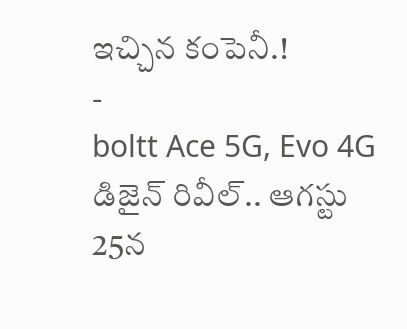ఇచ్చిన కంపెనీ.!
-
boltt Ace 5G, Evo 4G డిజైన్ రివీల్.. ఆగస్టు 25న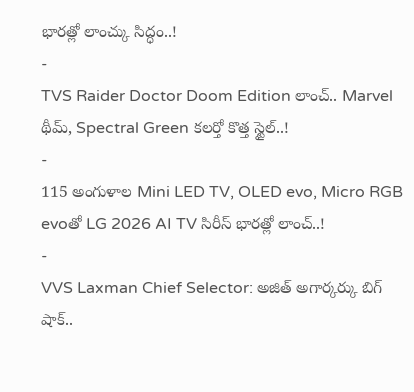భారత్లో లాంచ్కు సిద్ధం..!
-
TVS Raider Doctor Doom Edition లాంచ్.. Marvel థీమ్, Spectral Green కలర్తో కొత్త స్టైల్..!
-
115 అంగుళాల Mini LED TV, OLED evo, Micro RGB evoతో LG 2026 AI TV సిరీస్ భారత్లో లాంచ్..!
-
VVS Laxman Chief Selector: అజిత్ అగార్కర్కు బిగ్ షాక్..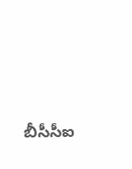బీసీసీఐ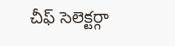చీఫ్ సెలెక్టర్గా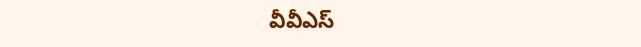వీవీఎస్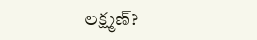లక్ష్మణ్?